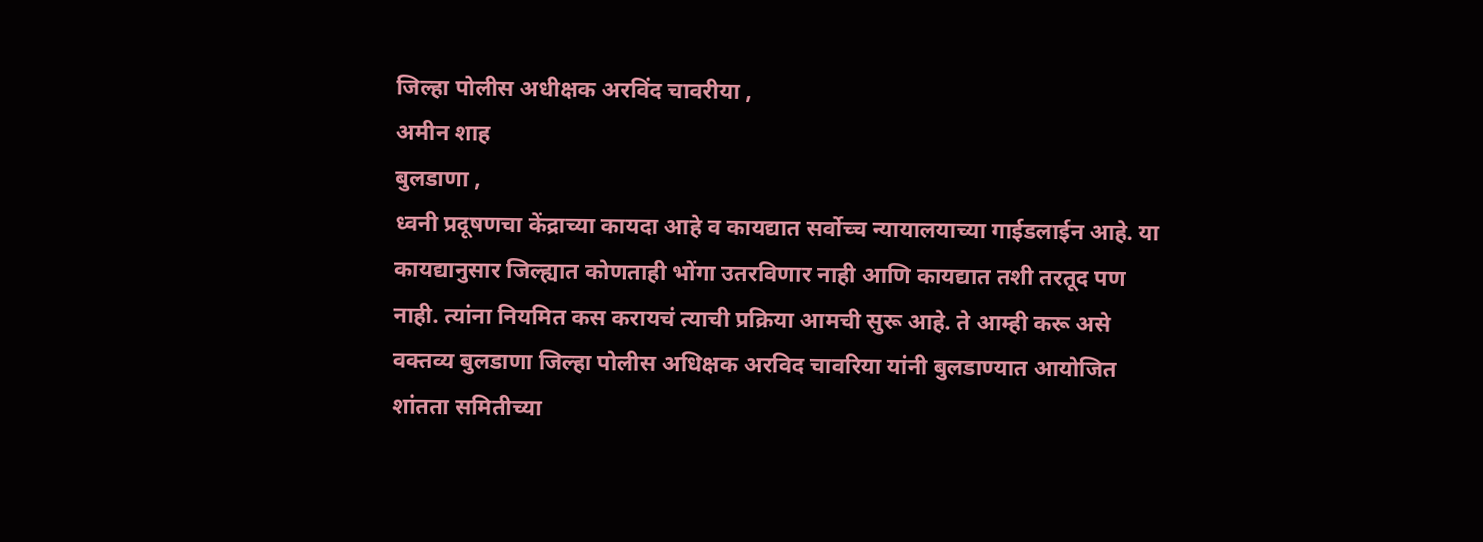जिल्हा पोलीस अधीक्षक अरविंद चावरीया ,
अमीन शाह
बुलडाणा ,
ध्वनी प्रदूषणचा केंद्राच्या कायदा आहे व कायद्यात सर्वोच्च न्यायालयाच्या गाईडलाईन आहे. या कायद्यानुसार जिल्ह्यात कोणताही भोंगा उतरविणार नाही आणि कायद्यात तशी तरतूद पण नाही. त्यांना नियमित कस करायचं त्याची प्रक्रिया आमची सुरू आहे. ते आम्ही करू असे वक्तव्य बुलडाणा जिल्हा पोलीस अधिक्षक अरविद चावरिया यांनी बुलडाण्यात आयोजित शांतता समितीच्या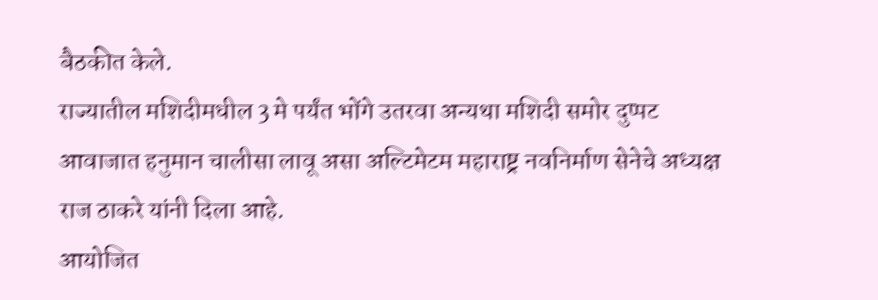बैठकीत केले.
राज्यातील मशिदीमधील 3 मे पर्यंत भोंगे उतरवा अन्यथा मशिदी समोर दुप्पट आवाजात हनुमान चालीसा लावू असा अल्टिमेटम महाराष्ट्र नवनिर्माण सेनेचे अध्यक्ष राज ठाकरे यांनी दिला आहे.
आयोजित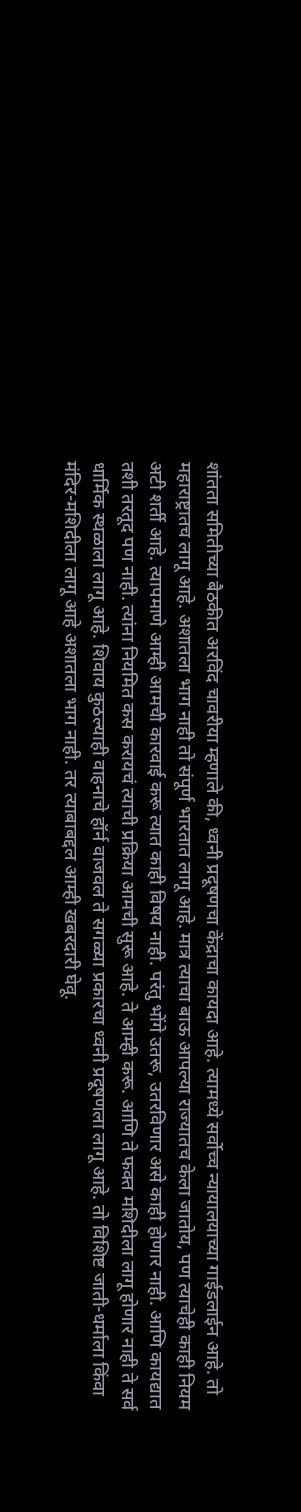शांतता समितीच्या बैठकीत अरविंद चावरीया म्हणाले की, ध्वनी प्रदूषणचा केंद्राचा कायदा आहे. त्यामध्ये सर्वोच्च न्यायालयाच्या गाईडलाईन आहे. तो महाराष्ट्रातच लागू आहे. अशातला भाग नाही तो संपूर्ण भारतात लागू आहे. मात्र त्याचा बाऊ आपल्या राज्यातच केला जातोय, पण त्याचेही काही नियम अटी शर्ती आहे. त्यापमाणे आम्ही आमची कारवाई करू त्यात काही विषय नाही. परंतु भोंगे उतरू, उतरविणार असे काही होणार नाही. आणि कायद्यात तशी तरतूद पण नाही. त्यांना नियमित कस करायचं त्याची प्रक्रिया आमची सुरू आहे. ते आम्ही करू. आणि ते फक्त मशिदीला लागू होणार नाही ते सर्व धार्मिक स्थळाला लागू आहे. शिवाय कुठल्याही वाहनाचे हॉर्न वाजवल ते सगळ्या प्रकारचा ध्वनी प्रदूषणला लागू आहे. तो विशिष्ट जाती-धर्माला किंवा मंदिर-मशिदीला लागू आहे अशातला भाग नाही. तर त्याबाबद्दल आम्ही खबरदारी घेवू.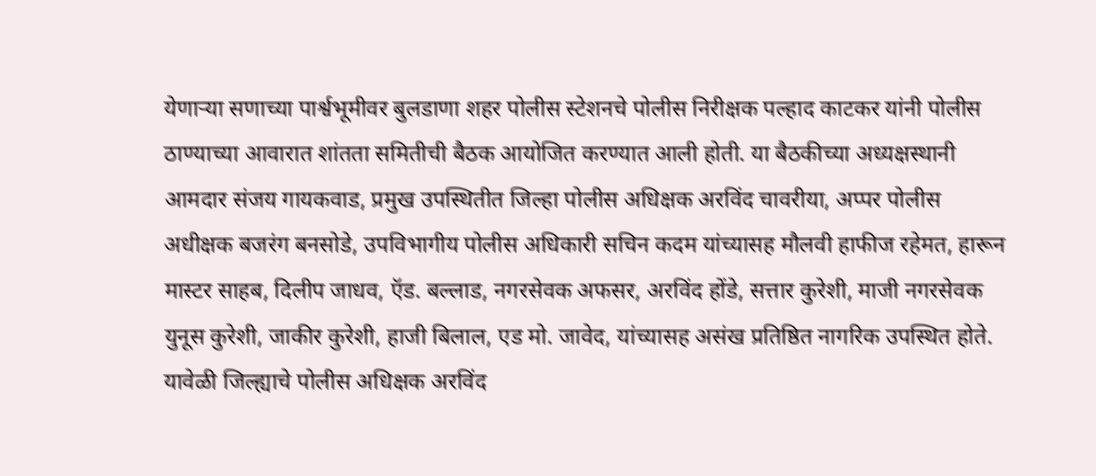येणाऱ्या सणाच्या पार्श्वभूमीवर बुलडाणा शहर पोलीस स्टेशनचे पोलीस निरीक्षक पल्हाद काटकर यांनी पोलीस ठाण्याच्या आवारात शांतता समितीची बैठक आयोजित करण्यात आली होती. या बैठकीच्या अध्यक्षस्थानी आमदार संजय गायकवाड, प्रमुख उपस्थितीत जिल्हा पोलीस अधिक्षक अरविंद चावरीया, अप्पर पोलीस अधीक्षक बजरंग बनसोडे, उपविभागीय पोलीस अधिकारी सचिन कदम यांच्यासह मौलवी हाफीज रहेमत, हारून मास्टर साहब, दिलीप जाधव, ऍड. बल्लाड, नगरसेवक अफसर, अरविंद होंडे, सत्तार कुरेशी, माजी नगरसेवक युनूस कुरेशी, जाकीर कुरेशी, हाजी बिलाल, एड मो. जावेद, यांच्यासह असंख प्रतिष्ठित नागरिक उपस्थित होते. यावेळी जिल्ह्याचे पोलीस अधिक्षक अरविंद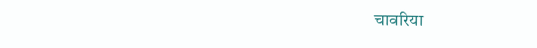चावरिया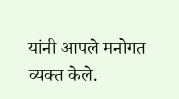यांनी आपले मनोगत व्यक्त केले.